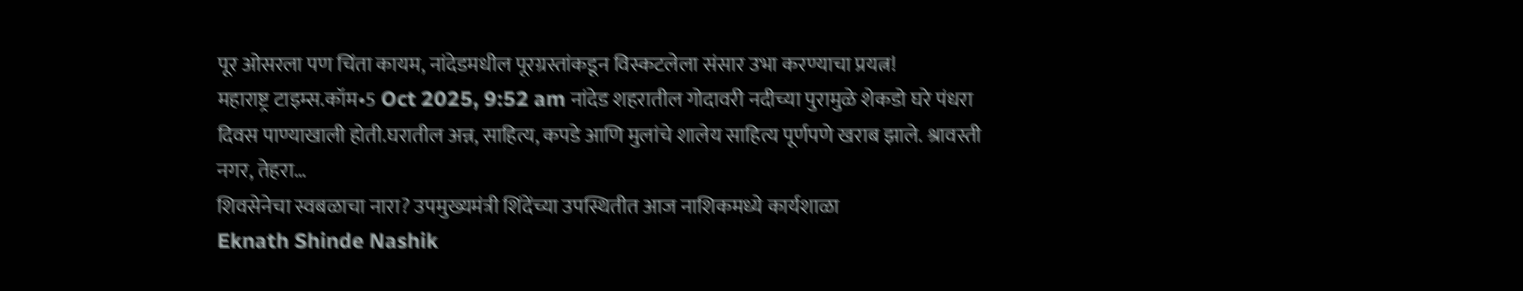पूर ओसरला पण चिंता कायम, नांदेडमधील पूरग्रस्तांकडून विस्कटलेला संसार उभा करण्याचा प्रयत्न!
महाराष्ट्र टाइम्स.कॉम•5 Oct 2025, 9:52 am नांदेड शहरातील गोदावरी नदीच्या पुरामुळे शेकडो घरे पंधरा दिवस पाण्याखाली होती.घरातील अन्न, साहित्य, कपडे आणि मुलांचे शालेय साहित्य पूर्णपणे खराब झाले. श्रावस्ती नगर, तेहरा…
शिवसेनेचा स्वबळाचा नारा? उपमुख्यमंत्री शिंदेंच्या उपस्थितीत आज नाशिकमध्ये कार्यशाळा
Eknath Shinde Nashik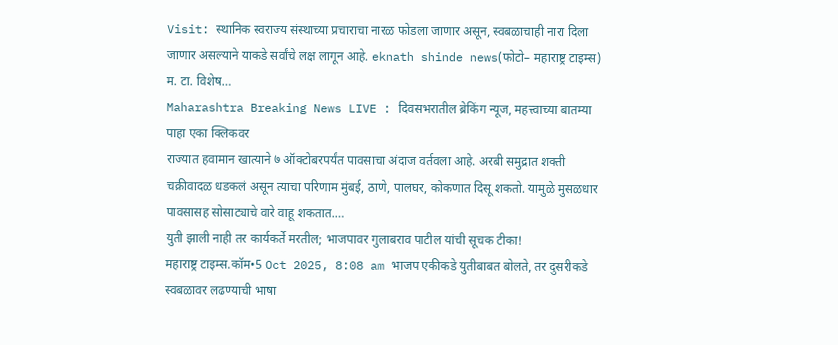Visit: स्थानिक स्वराज्य संस्थाच्या प्रचाराचा नारळ फोडला जाणार असून, स्वबळाचाही नारा दिला जाणार असल्याने याकडे सर्वांचे लक्ष लागून आहे. eknath shinde news(फोटो– महाराष्ट्र टाइम्स) म. टा. विशेष…
Maharashtra Breaking News LIVE : दिवसभरातील ब्रेकिंग न्यूज, महत्त्वाच्या बातम्या पाहा एका क्लिकवर
राज्यात हवामान खात्याने ७ ऑक्टोबरपर्यंत पावसाचा अंदाज वर्तवला आहे. अरबी समुद्रात शक्ती चक्रीवादळ धडकलं असून त्याचा परिणाम मुंबई, ठाणे, पालघर, कोकणात दिसू शकतो. यामुळे मुसळधार पावसासह सोसाट्याचे वारे वाहू शकतात.…
युती झाली नाही तर कार्यकर्ते मरतील; भाजपावर गुलाबराव पाटील यांची सूचक टीका!
महाराष्ट्र टाइम्स.कॉम•5 Oct 2025, 8:08 am भाजप एकीकडे युतीबाबत बोलते, तर दुसरीकडे स्वबळावर लढण्याची भाषा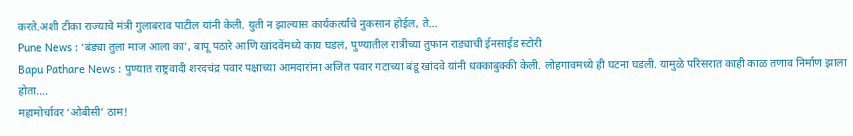करते.अशी टीका राज्याचे मंत्री गुलाबराव पाटील यांनी केली. युती न झाल्यास कार्यकर्त्यांचे नुकसान होईल, ते…
Pune News : ‘बंड्या तुला माज आला का’, बापू पठारे आणि खांदवेंमध्ये काय घडलं, पुण्यातील रात्रीच्या तुफान राड्याची ईनसाईड स्टोरी
Bapu Pathare News : पुण्यात राष्ट्रवादी शरदचंद्र पवार पक्षाच्या आमदारांना अजित पवार गटाच्या बंडू खांदवे यांनी धक्काबुक्की केली. लोहगावमध्ये ही घटना घडली. यामुळे परिसरात काही काळ तणाव निर्माण झाला होता.…
महामोर्चावर ‘ओबीसी’ ठाम!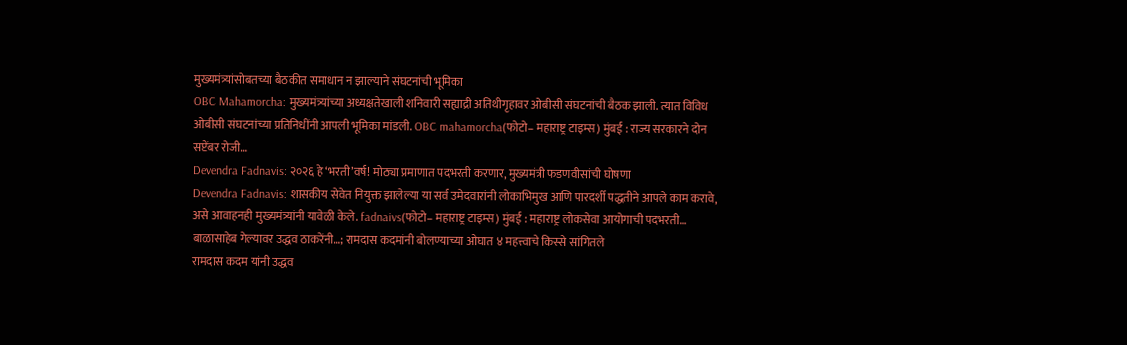मुख्यमंत्र्यांसोबतच्या बैठकीत समाधान न झाल्याने संघटनांची भूमिका
OBC Mahamorcha: मुख्यमंत्र्यांच्या अध्यक्षतेखाली शनिवारी सह्याद्री अतिथीगृहावर ओबीसी संघटनांची बैठक झाली. त्यात विविध ओबीसी संघटनांच्या प्रतिनिधींनी आपली भूमिका मांडली. OBC mahamorcha(फोटो– महाराष्ट्र टाइम्स) मुंबई : राज्य सरकारने दोन सप्टेंबर रोजी…
Devendra Fadnavis: २०२६ हे ‘भरती’वर्ष! मोठ्या प्रमाणात पदभरती करणार, मुख्यमंत्री फडणवीसांची घोषणा
Devendra Fadnavis: शासकीय सेवेत नियुक्त झालेल्या या सर्व उमेदवारांनी लोकाभिमुख आणि पारदर्शी पद्धतीने आपले काम करावे, असे आवाहनही मुख्यमंत्र्यांनी यावेळी केले. fadnaivs(फोटो– महाराष्ट्र टाइम्स) मुंबई : महाराष्ट्र लोकसेवा आयोगाची पदभरती…
बाळासाहेब गेल्यावर उद्धव ठाकरेंनी…; रामदास कदमांनी बोलण्याच्या ओघात ४ महत्त्वाचे किस्से सांगितले
रामदास कदम यांनी उद्धव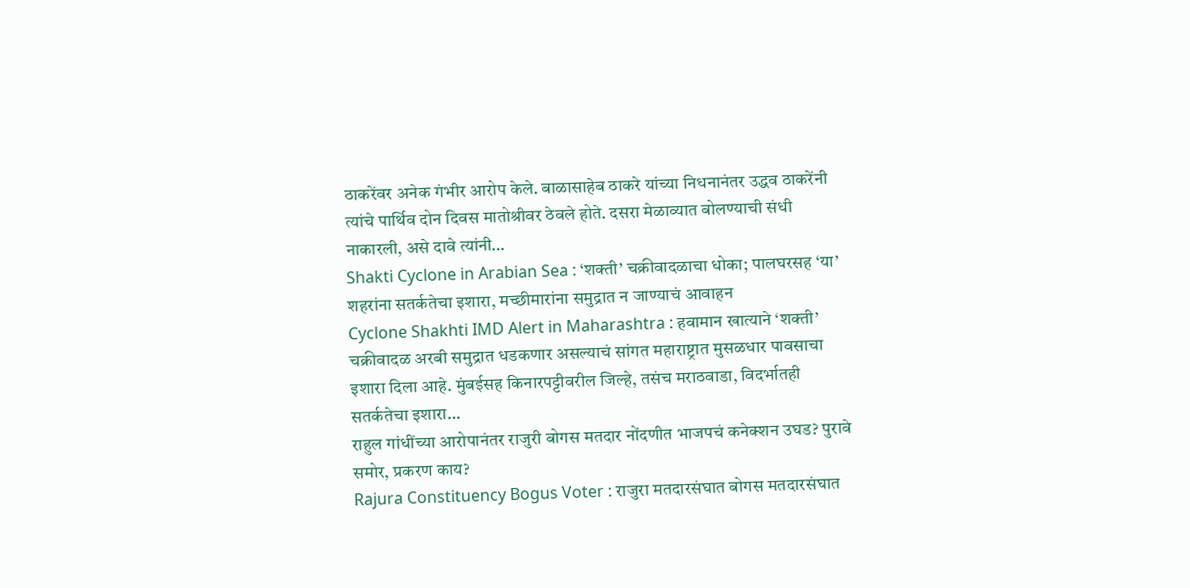ठाकरेंवर अनेक गंभीर आरोप केले. बाळासाहेब ठाकरे यांच्या निधनानंतर उद्धव ठाकरेंनी त्यांचे पार्थिव दोन दिवस मातोश्रीवर ठेवले होते. दसरा मेळाव्यात बोलण्याची संधी नाकारली, असे दावे त्यांनी…
Shakti Cyclone in Arabian Sea : ‘शक्ती’ चक्रीवादळाचा धोका; पालघरसह ‘या’ शहरांना सतर्कतेचा इशारा, मच्छीमारांना समुद्रात न जाण्याचं आवाहन
Cyclone Shakhti IMD Alert in Maharashtra : हवामान खात्याने ‘शक्ती’ चक्रीवादळ अरबी समुद्रात धडकणार असल्याचं सांगत महाराष्ट्रात मुसळधार पावसाचा इशारा दिला आहे. मुंबईसह किनारपट्टीवरील जिल्हे, तसंच मराठवाडा, विदर्भातही सतर्कतेचा इशारा…
राहुल गांधींच्या आरोपानंतर राजुरी बोगस मतदार नोंदणीत भाजपचं कनेक्शन उघड? पुरावे समोर, प्रकरण काय?
Rajura Constituency Bogus Voter : राजुरा मतदारसंघात बोगस मतदारसंघात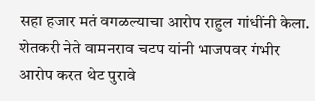सहा हजार मतं वगळल्याचा आरोप राहुल गांधींनी केला. शेतकरी नेते वामनराव चटप यांनी भाजपवर गंभीर आरोप करत थेट पुरावे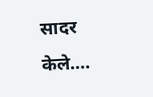सादर केले.…